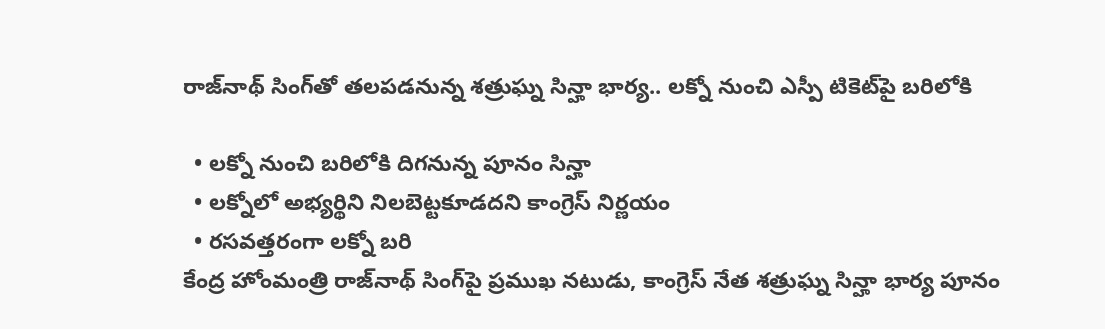రాజ్‌నాథ్ సింగ్‌తో తలపడనున్న శత్రుఘ్న సిన్హా భార్య.. లక్నో నుంచి ఎస్పీ టికెట్‌పై బరిలోకి

  • లక్నో నుంచి బరిలోకి దిగనున్న పూనం సిన్హా
  • లక్నోలో అభ్యర్థిని నిలబెట్టకూడదని కాంగ్రెస్ నిర్ణయం
  • రసవత్తరంగా లక్నో బరి
కేంద్ర హోంమంత్రి రాజ్‌నాథ్ సింగ్‌పై ప్రముఖ నటుడు, కాంగ్రెస్ నేత శత్రుఘ్న సిన్హా భార్య పూనం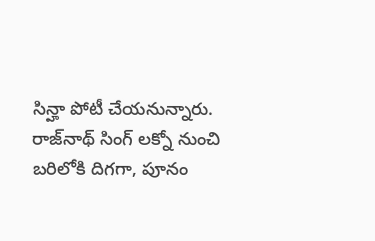సిన్హా పోటీ చేయనున్నారు. రాజ్‌నాథ్ సింగ్ లక్నో నుంచి బరిలోకి దిగగా, పూనం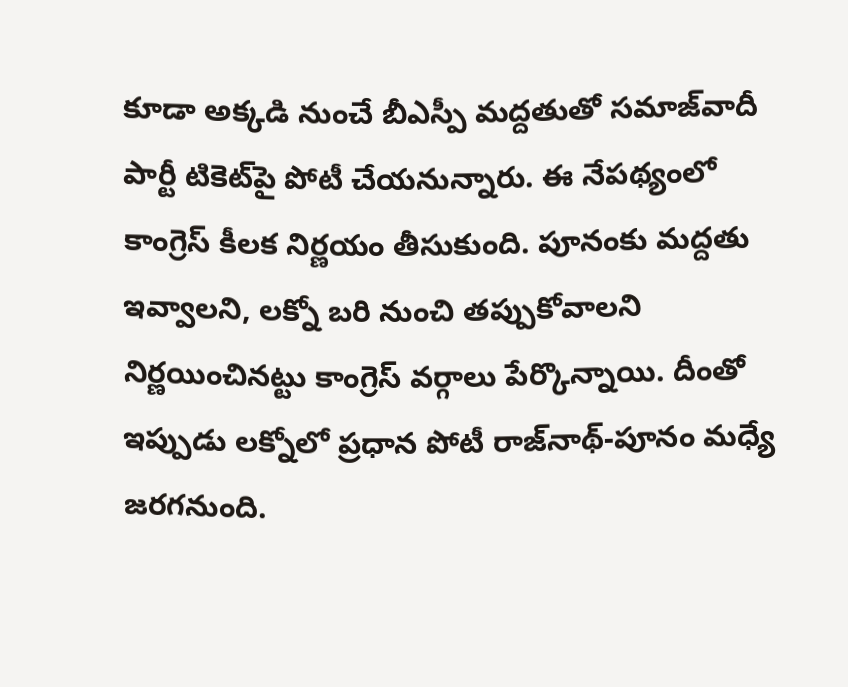కూడా అక్కడి నుంచే బీఎస్పీ మద్దతుతో సమాజ్‌వాదీ పార్టీ టికెట్‌పై పోటీ చేయనున్నారు. ఈ నేపథ్యంలో కాంగ్రెస్ కీలక నిర్ణయం తీసుకుంది. పూనంకు మద్దతు ఇవ్వాలని, లక్నో బరి నుంచి తప్పుకోవాలని నిర్ణయించినట్టు కాంగ్రెస్ వర్గాలు పేర్కొన్నాయి. దీంతో ఇప్పుడు లక్నోలో ప్రధాన పోటీ రాజ్‌నాథ్-పూనం మధ్యే జరగనుంది.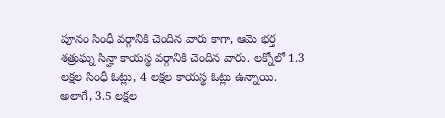పూనం సింధీ వర్గానికి చెందిన వారు కాగా, ఆమె భర్త శత్రుఘ్న సిన్హా కాయస్థ వర్గానికి చెందిన వారు. లక్నోలో 1.3 లక్షల సింధీ ఓట్లు, 4 లక్షల కాయస్థ ఓట్లు ఉన్నాయి. అలాగే, 3.5 లక్షల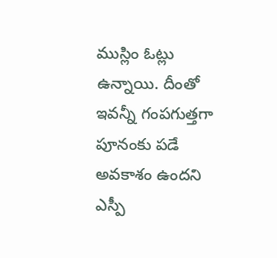ముస్లిం ఓట్లు ఉన్నాయి. దీంతో ఇవన్నీ గంపగుత్తగా పూనంకు పడే అవకాశం ఉందని ఎస్పీ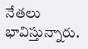నేతలు భావిస్తున్నారు.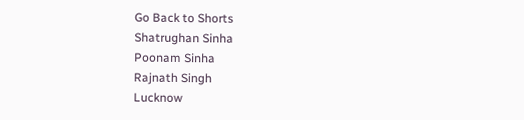Go Back to Shorts
Shatrughan Sinha
Poonam Sinha
Rajnath Singh
Lucknow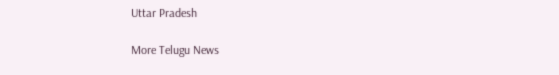Uttar Pradesh

More Telugu News